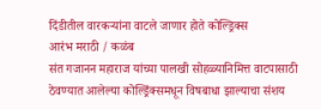दिंडीतील वारकऱ्यांना वाटले जाणार होते कोल्ड्रिक्स
आरंभ मराठी / कळंब
संत गजानन महाराज यांच्या पालखी सोहळ्यानिमित्त वाटपासाठी ठेवण्यात आलेल्या कोल्ड्रिंक्समधून विषबाधा झाल्याचा संशय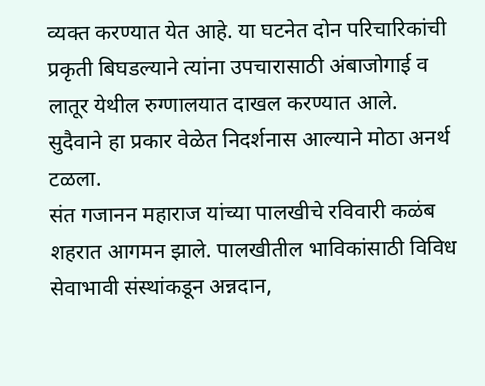व्यक्त करण्यात येत आहे. या घटनेत दोन परिचारिकांची प्रकृती बिघडल्याने त्यांना उपचारासाठी अंबाजोगाई व लातूर येथील रुग्णालयात दाखल करण्यात आले.
सुदैवाने हा प्रकार वेळेत निदर्शनास आल्याने मोठा अनर्थ टळला.
संत गजानन महाराज यांच्या पालखीचे रविवारी कळंब शहरात आगमन झाले. पालखीतील भाविकांसाठी विविध सेवाभावी संस्थांकडून अन्नदान,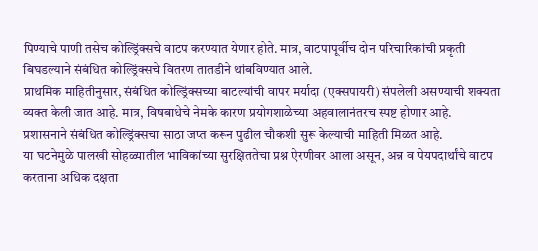पिण्याचे पाणी तसेच कोल्ड्रिंक्सचे वाटप करण्यात येणार होते. मात्र, वाटपापूर्वीच दोन परिचारिकांची प्रकृती बिघडल्याने संबंधित कोल्ड्रिंक्सचे वितरण तातडीने थांबविण्यात आले.
प्राथमिक माहितीनुसार, संबंधित कोल्ड्रिंक्सच्या बाटल्यांची वापर मर्यादा (एक्सपायरी) संपलेली असण्याची शक्यता व्यक्त केली जात आहे. मात्र, विषबाधेचे नेमके कारण प्रयोगशाळेच्या अहवालानंतरच स्पष्ट होणार आहे.
प्रशासनाने संबंधित कोल्ड्रिंक्सचा साठा जप्त करून पुढील चौकशी सुरू केल्याची माहिती मिळत आहे.
या घटनेमुळे पालखी सोहळ्यातील भाविकांच्या सुरक्षिततेचा प्रश्न ऐरणीवर आला असून, अन्न व पेयपदार्थांचे वाटप करताना अधिक दक्षता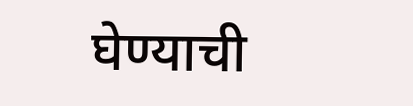घेण्याची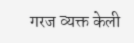गरज व्यक्त केली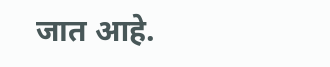जात आहे.